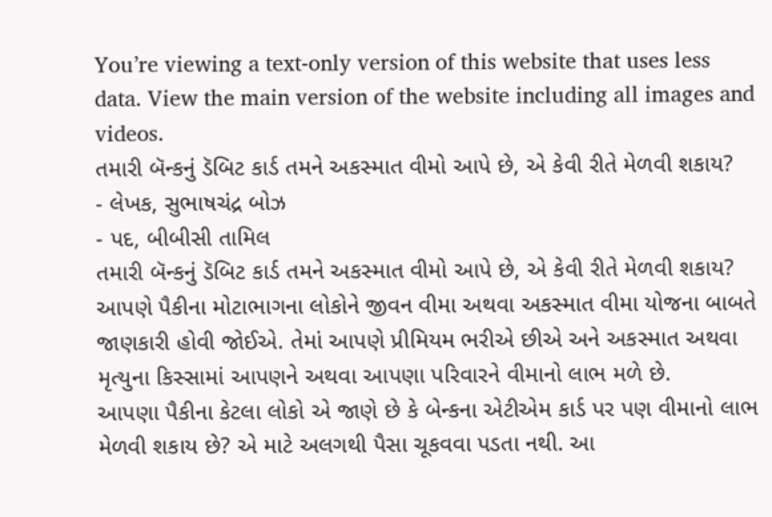You’re viewing a text-only version of this website that uses less data. View the main version of the website including all images and videos.
તમારી બૅન્કનું ડૅબિટ કાર્ડ તમને અકસ્માત વીમો આપે છે, એ કેવી રીતે મેળવી શકાય?
- લેખક, સુભાષચંદ્ર બોઝ
- પદ, બીબીસી તામિલ
તમારી બૅન્કનું ડૅબિટ કાર્ડ તમને અકસ્માત વીમો આપે છે, એ કેવી રીતે મેળવી શકાય?
આપણે પૈકીના મોટાભાગના લોકોને જીવન વીમા અથવા અકસ્માત વીમા યોજના બાબતે જાણકારી હોવી જોઈએ. તેમાં આપણે પ્રીમિયમ ભરીએ છીએ અને અકસ્માત અથવા મૃત્યુના કિસ્સામાં આપણને અથવા આપણા પરિવારને વીમાનો લાભ મળે છે.
આપણા પૈકીના કેટલા લોકો એ જાણે છે કે બેન્કના એટીએમ કાર્ડ પર પણ વીમાનો લાભ મેળવી શકાય છે? એ માટે અલગથી પૈસા ચૂકવવા પડતા નથી. આ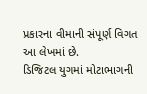પ્રકારના વીમાની સંપૂર્ણ વિગત આ લેખમાં છે.
ડિજિટલ યુગમાં મોટાભાગની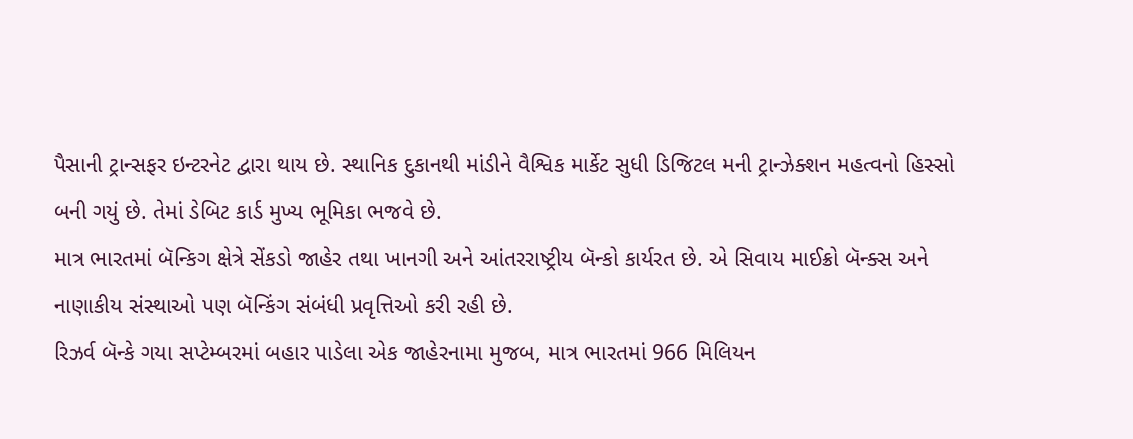પૈસાની ટ્રાન્સફર ઇન્ટરનેટ દ્વારા થાય છે. સ્થાનિક દુકાનથી માંડીને વૈશ્વિક માર્કેટ સુધી ડિજિટલ મની ટ્રાન્ઝેક્શન મહત્વનો હિસ્સો બની ગયું છે. તેમાં ડેબિટ કાર્ડ મુખ્ય ભૂમિકા ભજવે છે.
માત્ર ભારતમાં બૅન્કિગ ક્ષેત્રે સેંકડો જાહેર તથા ખાનગી અને આંતરરાષ્ટ્રીય બૅન્કો કાર્યરત છે. એ સિવાય માઈક્રો બૅન્ક્સ અને નાણાકીય સંસ્થાઓ પણ બૅન્કિંગ સંબંધી પ્રવૃત્તિઓ કરી રહી છે.
રિઝર્વ બૅન્કે ગયા સપ્ટેમ્બરમાં બહાર પાડેલા એક જાહેરનામા મુજબ, માત્ર ભારતમાં 966 મિલિયન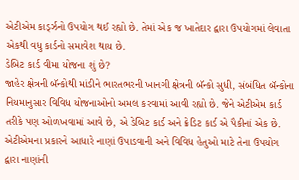એટીએમ કાર્ડ્ઝનો ઉપયોગ થઈ રહ્યો છે. તેમાં એક જ ખાતેદાર દ્વારા ઉપયોગમાં લેવાતા એકથી વધુ કાર્ડનો સમાવેશ થાય છે.
ડેબિટ કાર્ડ વીમા યોજના શું છે?
જાહેર ક્ષેત્રની બૅન્કોથી માંડીને ભારતભરની ખાનગી ક્ષેત્રની બૅન્કો સુધી, સંબંધિત બૅન્કોના નિયમાનુસાર વિવિધ યોજનાઓનો અમલ કરવામાં આવી રહ્યો છે. જેને એટીએમ કાર્ડ તરીકે પણ ઓળખવામાં આવે છે, એ ડેબિટ કાર્ડ અને ક્રેડિટ કાર્ડ એ પૈકીનાં એક છે.
એટીએમના પ્રકારને આધારે નાણાં ઉપાડવાની અને વિવિધ હેતુઓ માટે તેના ઉપયોગ દ્વારા નાણાંની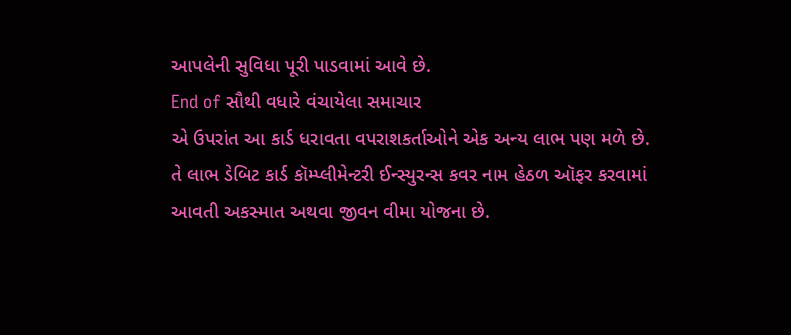આપલેની સુવિધા પૂરી પાડવામાં આવે છે.
End of સૌથી વધારે વંચાયેલા સમાચાર
એ ઉપરાંત આ કાર્ડ ધરાવતા વપરાશકર્તાઓને એક અન્ય લાભ પણ મળે છે. તે લાભ ડેબિટ કાર્ડ કૉમ્પ્લીમેન્ટરી ઈન્સ્યુરન્સ કવર નામ હેઠળ ઑફર કરવામાં આવતી અકસ્માત અથવા જીવન વીમા યોજના છે.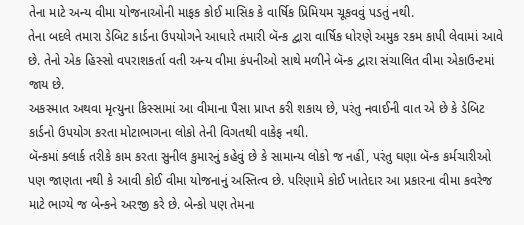તેના માટે અન્ય વીમા યોજનાઓની માફક કોઈ માસિક કે વાર્ષિક પ્રિમિયમ ચૂકવવું પડતું નથી.
તેના બદલે તમારા ડેબિટ કાર્ડના ઉપયોગને આધારે તમારી બૅન્ક દ્વારા વાર્ષિક ધોરણે અમુક રકમ કાપી લેવામાં આવે છે. તેનો એક હિસ્સો વપરાશકર્તા વતી અન્ય વીમા કંપનીઓ સાથે મળીને બૅન્ક દ્વારા સંચાલિત વીમા એકાઉન્ટમાં જાય છે.
અકસ્માત અથવા મૃત્યુના કિસ્સામાં આ વીમાના પૈસા પ્રાપ્ત કરી શકાય છે, પરંતુ નવાઈની વાત એ છે કે ડેબિટ કાર્ડનો ઉપયોગ કરતા મોટાભાગના લોકો તેની વિગતથી વાકેફ નથી.
બૅન્કમાં ક્લાર્ક તરીકે કામ કરતા સુનીલ કુમારનું કહેવું છે કે સામાન્ય લોકો જ નહીં, પરંતુ ઘણા બૅન્ક કર્મચારીઓ પણ જાણતા નથી કે આવી કોઈ વીમા યોજનાનું અસ્તિત્વ છે. પરિણામે કોઈ ખાતેદાર આ પ્રકારના વીમા કવરેજ માટે ભાગ્યે જ બેન્કને અરજી કરે છે. બેન્કો પણ તેમના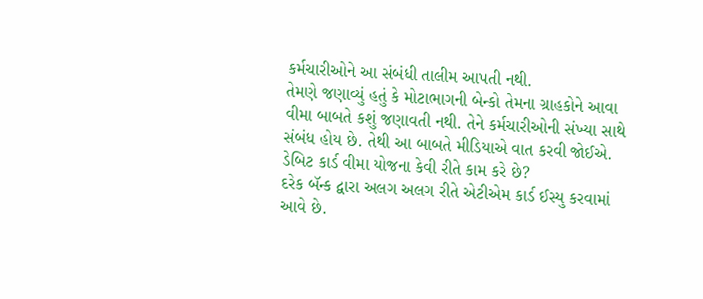કર્મચારીઓને આ સંબંધી તાલીમ આપતી નથી.
તેમણે જણાવ્યું હતું કે મોટાભાગની બેન્કો તેમના ગ્રાહકોને આવા વીમા બાબતે કશું જણાવતી નથી. તેને કર્મચારીઓની સંખ્યા સાથે સંબંધ હોય છે. તેથી આ બાબતે મીડિયાએ વાત કરવી જોઈએ.
ડેબિટ કાર્ડ વીમા યોજના કેવી રીતે કામ કરે છે?
દરેક બૅન્ક દ્વારા અલગ અલગ રીતે એટીએમ કાર્ડ ઈસ્યુ કરવામાં આવે છે.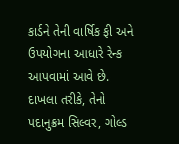કાર્ડને તેની વાર્ષિક ફી અને ઉપયોગના આધારે રેન્ક આપવામાં આવે છે. દાખલા તરીકે, તેનો પદાનુક્રમ સિલ્વર, ગોલ્ડ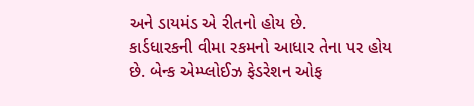અને ડાયમંડ એ રીતનો હોય છે.
કાર્ડધારકની વીમા રકમનો આધાર તેના પર હોય છે. બેન્ક એમ્પ્લોઈઝ ફેડરેશન ઓફ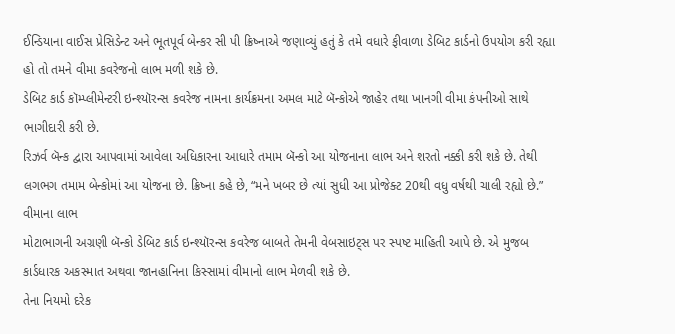ઈન્ડિયાના વાઈસ પ્રેસિડેન્ટ અને ભૂતપૂર્વ બેન્કર સી પી ક્રિષ્નાએ જણાવ્યું હતું કે તમે વધારે ફીવાળા ડેબિટ કાર્ડનો ઉપયોગ કરી રહ્યા હો તો તમને વીમા કવરેજનો લાભ મળી શકે છે.
ડેબિટ કાર્ડ કૉમ્પ્લીમેન્ટરી ઇન્શ્યૉરન્સ કવરેજ નામના કાર્યક્રમના અમલ માટે બૅન્કોએ જાહેર તથા ખાનગી વીમા કંપનીઓ સાથે ભાગીદારી કરી છે.
રિઝર્વ બૅન્ક દ્વારા આપવામાં આવેલા અધિકારના આધારે તમામ બૅન્કો આ યોજનાના લાભ અને શરતો નક્કી કરી શકે છે. તેથી લગભગ તમામ બેન્કોમાં આ યોજના છે. ક્રિષ્ના કહે છે, “મને ખબર છે ત્યાં સુધી આ પ્રોજેક્ટ 20થી વધુ વર્ષથી ચાલી રહ્યો છે.”
વીમાના લાભ
મોટાભાગની અગ્રણી બૅન્કો ડેબિટ કાર્ડ ઇન્શ્યૉરન્સ કવરેજ બાબતે તેમની વેબસાઇટ્સ પર સ્પષ્ટ માહિતી આપે છે. એ મુજબ કાર્ડધારક અકસ્માત અથવા જાનહાનિના કિસ્સામાં વીમાનો લાભ મેળવી શકે છે.
તેના નિયમો દરેક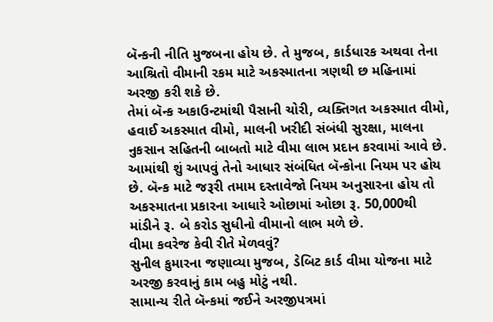બૅન્કની નીતિ મુજબના હોય છે. તે મુજબ, કાર્ડધારક અથવા તેના આશ્રિતો વીમાની રકમ માટે અકસ્માતના ત્રણથી છ મહિનામાં અરજી કરી શકે છે.
તેમાં બૅન્ક અકાઉન્ટમાંથી પૈસાની ચોરી, વ્યક્તિગત અકસ્માત વીમો, હવાઈ અકસ્માત વીમો, માલની ખરીદી સંબંધી સુરક્ષા, માલના નુકસાન સહિતની બાબતો માટે વીમા લાભ પ્રદાન કરવામાં આવે છે.
આમાંથી શું આપવું તેનો આધાર સંબંધિત બૅન્કોના નિયમ પર હોય છે. બૅન્ક માટે જરૂરી તમામ દસ્તાવેજો નિયમ અનુસારના હોય તો અકસ્માતના પ્રકારના આધારે ઓછામાં ઓછા રૂ. 50,000થી માંડીને રૂ. બે કરોડ સુધીનો વીમાનો લાભ મળે છે.
વીમા કવરેજ કેવી રીતે મેળવવું?
સુનીલ કુમારના જણાવ્યા મુજબ, ડેબિટ કાર્ડ વીમા યોજના માટે અરજી કરવાનું કામ બહુ મોટું નથી.
સામાન્ય રીતે બૅન્કમાં જઈને અરજીપત્રમાં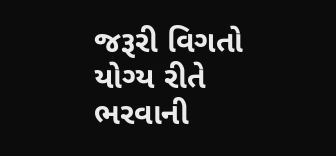જરૂરી વિગતો યોગ્ય રીતે ભરવાની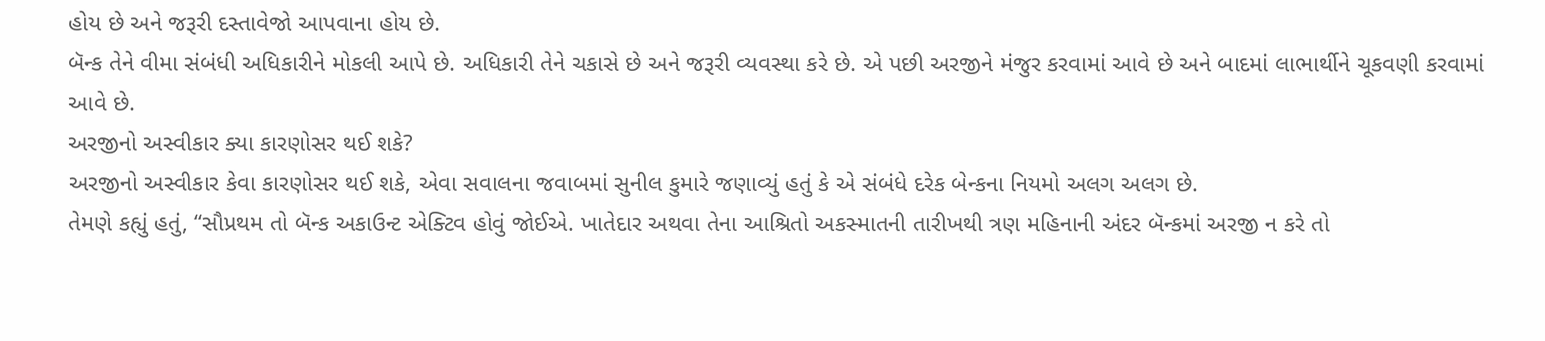હોય છે અને જરૂરી દસ્તાવેજો આપવાના હોય છે.
બૅન્ક તેને વીમા સંબંધી અધિકારીને મોકલી આપે છે. અધિકારી તેને ચકાસે છે અને જરૂરી વ્યવસ્થા કરે છે. એ પછી અરજીને મંજુર કરવામાં આવે છે અને બાદમાં લાભાર્થીને ચૂકવણી કરવામાં આવે છે.
અરજીનો અસ્વીકાર ક્યા કારણોસર થઈ શકે?
અરજીનો અસ્વીકાર કેવા કારણોસર થઈ શકે, એવા સવાલના જવાબમાં સુનીલ કુમારે જણાવ્યું હતું કે એ સંબંધે દરેક બેન્કના નિયમો અલગ અલગ છે.
તેમણે કહ્યું હતું, “સૌપ્રથમ તો બૅન્ક અકાઉન્ટ એક્ટિવ હોવું જોઈએ. ખાતેદાર અથવા તેના આશ્રિતો અકસ્માતની તારીખથી ત્રણ મહિનાની અંદર બૅન્કમાં અરજી ન કરે તો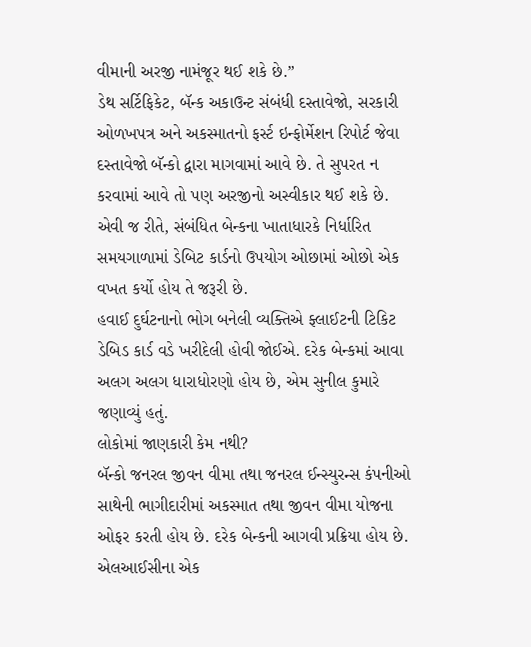વીમાની અરજી નામંજૂર થઈ શકે છે.”
ડેથ સર્ટિફિકેટ, બૅન્ક અકાઉન્ટ સંબંધી દસ્તાવેજો, સરકારી ઓળખપત્ર અને અકસ્માતનો ફર્સ્ટ ઇન્ફોર્મેશન રિપોર્ટ જેવા દસ્તાવેજો બૅન્કો દ્વારા માગવામાં આવે છે. તે સુપરત ન કરવામાં આવે તો પણ અરજીનો અસ્વીકાર થઈ શકે છે.
એવી જ રીતે, સંબંધિત બેન્કના ખાતાધારકે નિર્ધારિત સમયગાળામાં ડેબિટ કાર્ડનો ઉપયોગ ઓછામાં ઓછો એક વખત કર્યો હોય તે જરૂરી છે.
હવાઈ દુર્ઘટનાનો ભોગ બનેલી વ્યક્તિએ ફ્લાઈટની ટિકિટ ડેબિડ કાર્ડ વડે ખરીદેલી હોવી જોઈએ. દરેક બેન્કમાં આવા અલગ અલગ ધારાધોરણો હોય છે, એમ સુનીલ કુમારે જણાવ્યું હતું.
લોકોમાં જાણકારી કેમ નથી?
બૅન્કો જનરલ જીવન વીમા તથા જનરલ ઈન્સ્યુરન્સ કંપનીઓ સાથેની ભાગીદારીમાં અકસ્માત તથા જીવન વીમા યોજના ઓફર કરતી હોય છે. દરેક બેન્કની આગવી પ્રક્રિયા હોય છે.
એલઆઈસીના એક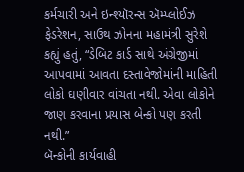કર્મચારી અને ઇન્શ્યૉરન્સ ઍમ્પ્લોઈઝ ફેડરેશન, સાઉથ ઝોનના મહામંત્રી સુરેશે કહ્યું હતું, “ડેબિટ કાર્ડ સાથે અંગ્રેજીમાં આપવામાં આવતા દસ્તાવેજોમાંની માહિતી લોકો ઘણીવાર વાંચતા નથી. એવા લોકોને જાણ કરવાના પ્રયાસ બેન્કો પણ કરતી નથી.”
બૅન્કોની કાર્યવાહી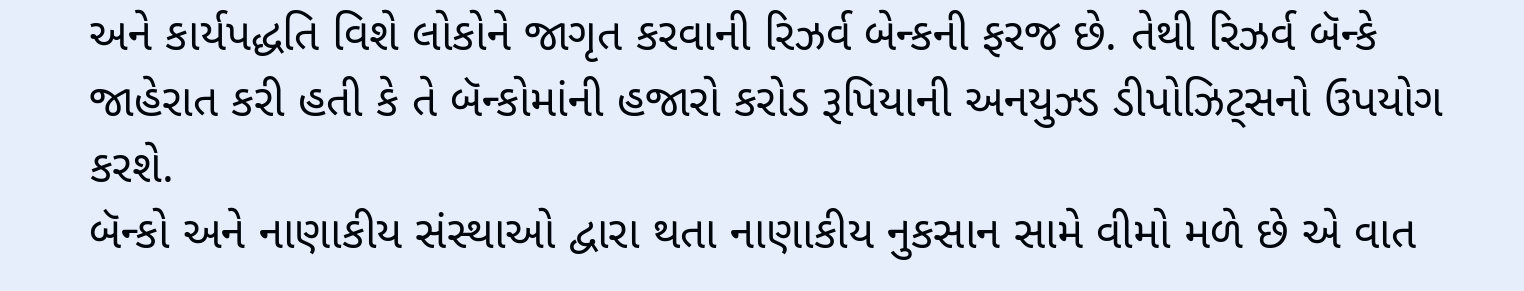અને કાર્યપદ્ધતિ વિશે લોકોને જાગૃત કરવાની રિઝર્વ બેન્કની ફરજ છે. તેથી રિઝર્વ બૅન્કે જાહેરાત કરી હતી કે તે બૅન્કોમાંની હજારો કરોડ રૂપિયાની અનયુઝ્ડ ડીપોઝિટ્સનો ઉપયોગ કરશે.
બૅન્કો અને નાણાકીય સંસ્થાઓ દ્વારા થતા નાણાકીય નુકસાન સામે વીમો મળે છે એ વાત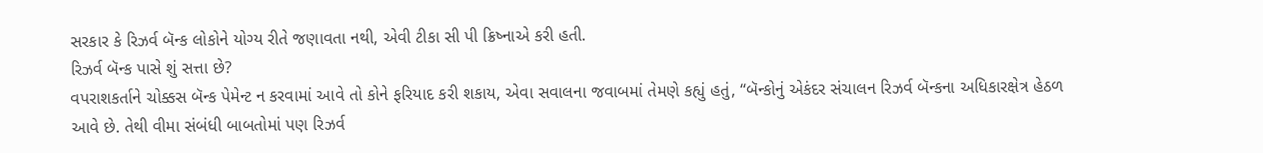સરકાર કે રિઝર્વ બૅન્ક લોકોને યોગ્ય રીતે જણાવતા નથી, એવી ટીકા સી પી ક્રિષ્નાએ કરી હતી.
રિઝર્વ બૅન્ક પાસે શું સત્તા છે?
વપરાશકર્તાને ચોક્કસ બૅન્ક પેમેન્ટ ન કરવામાં આવે તો કોને ફરિયાદ કરી શકાય, એવા સવાલના જવાબમાં તેમણે કહ્યું હતું, “બૅન્કોનું એકંદર સંચાલન રિઝર્વ બૅન્કના અધિકારક્ષેત્ર હેઠળ આવે છે. તેથી વીમા સંબંધી બાબતોમાં પણ રિઝર્વ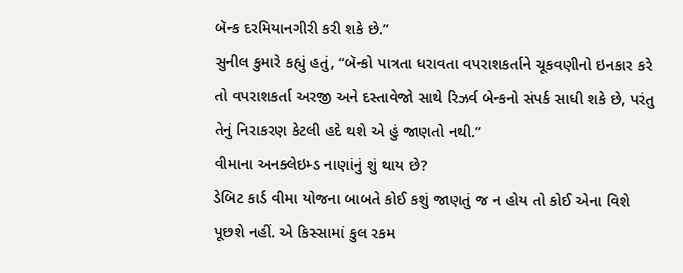બૅન્ક દરમિયાનગીરી કરી શકે છે.”
સુનીલ કુમારે કહ્યું હતું, “બૅન્કો પાત્રતા ધરાવતા વપરાશકર્તાને ચૂકવણીનો ઇનકાર કરે તો વપરાશકર્તા અરજી અને દસ્તાવેજો સાથે રિઝર્વ બેન્કનો સંપર્ક સાધી શકે છે, પરંતુ તેનું નિરાકરણ કેટલી હદે થશે એ હું જાણતો નથી.”
વીમાના અનક્લેઇમ્ડ નાણાંનું શું થાય છે?
ડેબિટ કાર્ડ વીમા યોજના બાબતે કોઈ કશું જાણતું જ ન હોય તો કોઈ એના વિશે પૂછશે નહીં. એ કિસ્સામાં કુલ રકમ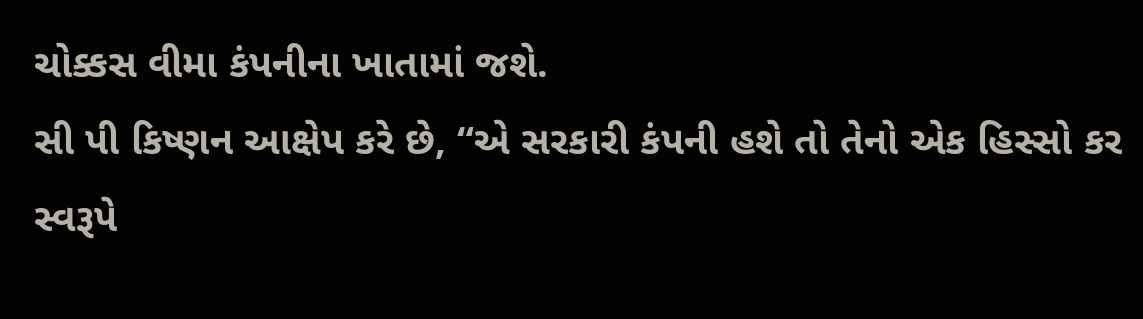ચોક્કસ વીમા કંપનીના ખાતામાં જશે.
સી પી કિષ્ણન આક્ષેપ કરે છે, “એ સરકારી કંપની હશે તો તેનો એક હિસ્સો કર સ્વરૂપે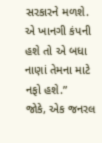સરકારને મળશે. એ ખાનગી કંપની હશે તો એ બધા નાણાં તેમના માટે નફો હશે.”
જોકે, એક જનરલ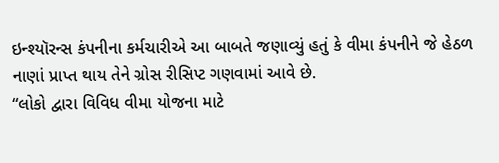ઇન્શ્યૉરન્સ કંપનીના કર્મચારીએ આ બાબતે જણાવ્યું હતું કે વીમા કંપનીને જે હેઠળ નાણાં પ્રાપ્ત થાય તેને ગ્રોસ રીસિપ્ટ ગણવામાં આવે છે.
“લોકો દ્વારા વિવિધ વીમા યોજના માટે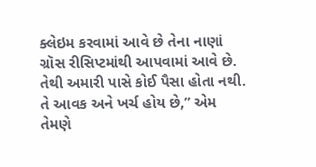ક્લેઇમ કરવામાં આવે છે તેના નાણાં ગ્રૉસ રીસિપ્ટમાંથી આપવામાં આવે છે. તેથી અમારી પાસે કોઈ પૈસા હોતા નથી. તે આવક અને ખર્ચ હોય છે,” એમ તેમણે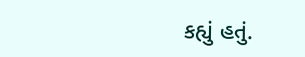કહ્યું હતું.